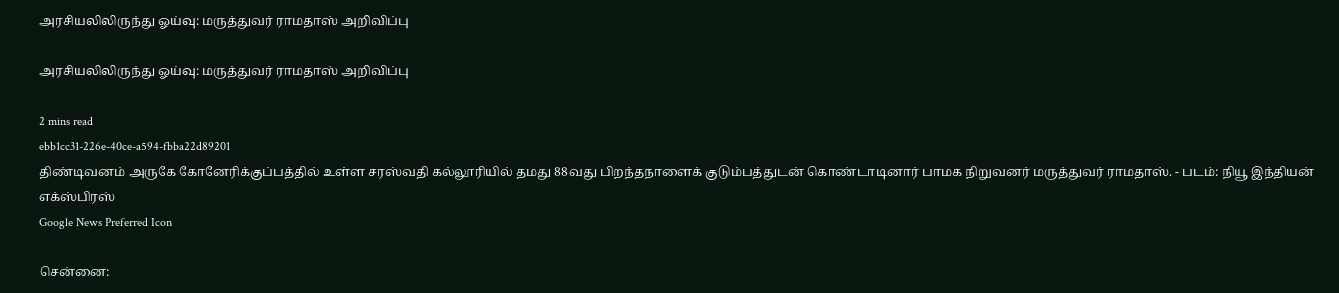அரசியலிலிருந்து ஓய்வு: மருத்துவர் ராமதாஸ் அறிவிப்பு

அரசியலிலிருந்து ஓய்வு: மருத்துவர் ராமதாஸ் அறிவிப்பு

2 mins read
ebb1cc31-226e-40ce-a594-fbba22d89201
திண்டிவனம் அருகே கோனேரிக்குப்பத்தில் உள்ள சரஸ்வதி கல்லூரியில் தமது 88வது பிறந்தநாளைக் குடும்பத்துடன் கொண்டாடினார் பாமக நிறுவனர் மருத்துவர் ராமதாஸ். - படம்: நியூ இந்தியன் எக்ஸ்பிரஸ்
Google News Preferred Icon

சென்னை: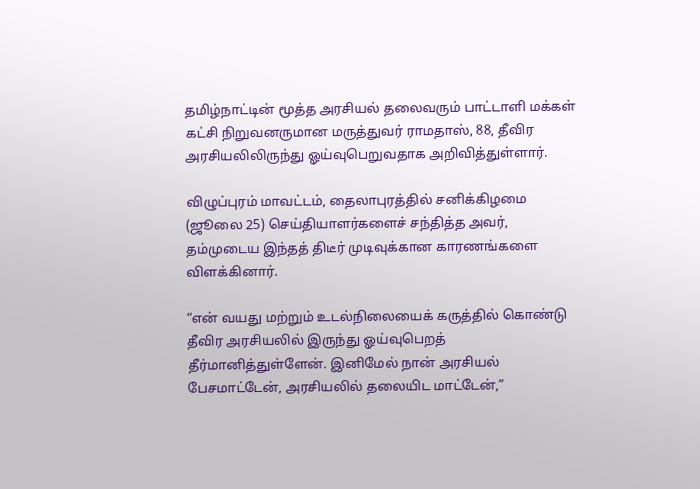தமிழ்நாட்டின் மூத்த அரசியல் தலைவரும் பாட்டாளி மக்கள் கட்சி நிறுவனருமான மருத்துவர் ராமதாஸ், 88, தீவிர அரசியலிலிருந்து ஓய்வுபெறுவதாக அறிவித்துள்ளார்.

விழுப்புரம் மாவட்டம், தைலாபுரத்தில் சனிக்கிழமை (ஜூலை 25) செய்தியாளர்களைச் சந்தித்த அவர், தம்முடைய இந்தத் திடீர் முடிவுக்கான காரணங்களை விளக்கினார்.

“என் வயது மற்றும் உடல்நிலையைக் கருத்தில் கொண்டு தீவிர அரசியலில் இருந்து ஓய்வுபெறத் தீர்மானித்துள்ளேன். இனிமேல் நான் அரசியல் பேசமாட்டேன், அரசியலில் தலையிட மாட்டேன்,”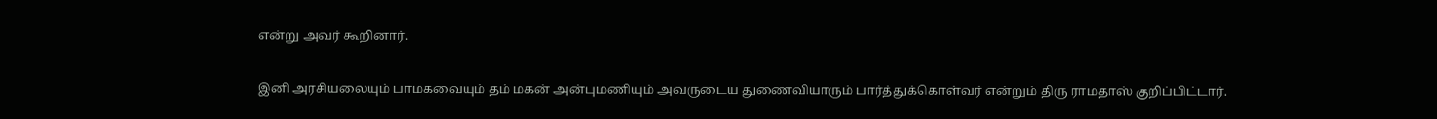என்று அவர் கூறினார்.

இனி அரசியலையும் பாமகவையும் தம் மகன் அன்புமணியும் அவருடைய துணைவியாரும் பார்த்துக்கொள்வர் என்றும் திரு ராமதாஸ் குறிப்பிட்டார்.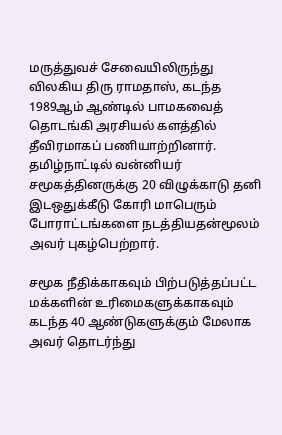மருத்துவச் சேவையிலிருந்து விலகிய திரு ராமதாஸ், கடந்த 1989ஆம் ஆண்டில் பாமகவைத் தொடங்கி அரசியல் களத்தில் தீவிரமாகப் பணியாற்றினார். தமிழ்நாட்டில் வன்னியர் சமூகத்தினருக்கு 20 விழுக்காடு தனி இடஒதுக்கீடு கோரி மாபெரும் போராட்டங்களை நடத்தியதன்மூலம் அவர் புகழ்பெற்றார்.

சமூக நீதிக்காகவும் பிற்படுத்தப்பட்ட மக்களின் உரிமைகளுக்காகவும் கடந்த 40 ஆண்டுகளுக்கும் மேலாக அவர் தொடர்ந்து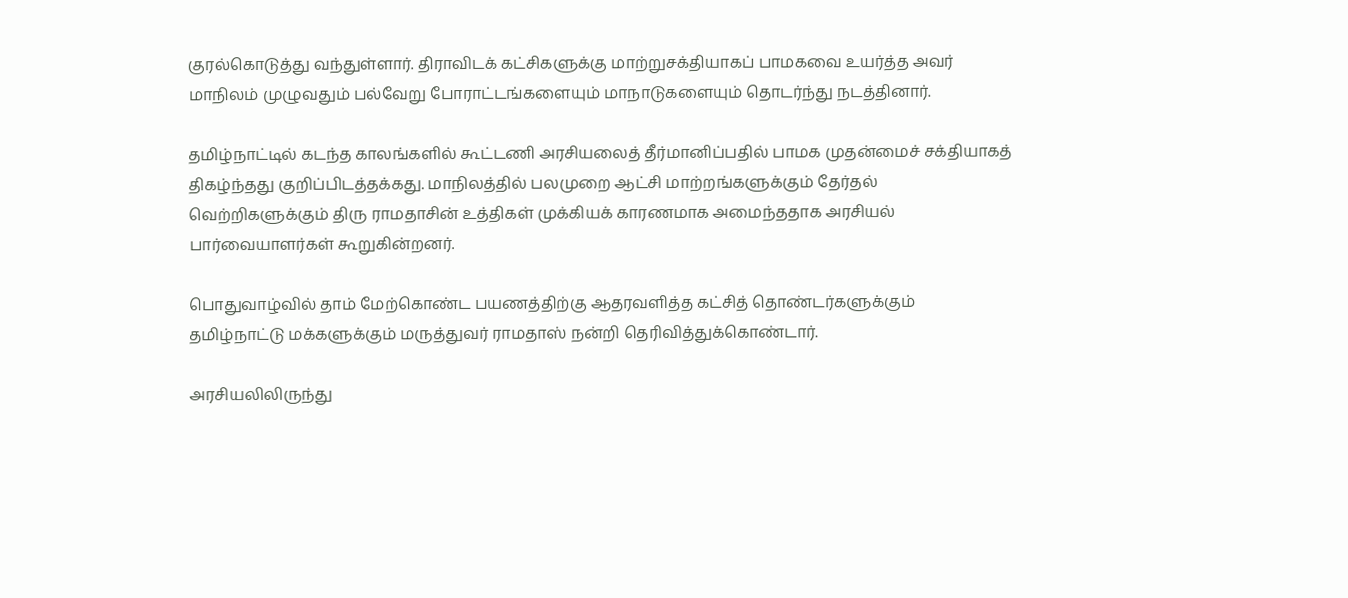குரல்கொடுத்து வந்துள்ளார். திராவிடக் கட்சிகளுக்கு மாற்றுசக்தியாகப் பாமகவை உயர்த்த அவர் மாநிலம் முழுவதும் பல்வேறு போராட்டங்களையும் மாநாடுகளையும் தொடர்ந்து நடத்தினார்.

தமிழ்நாட்டில் கடந்த காலங்களில் கூட்டணி அரசியலைத் தீர்மானிப்பதில் பாமக முதன்மைச் சக்தியாகத் திகழ்ந்தது குறிப்பிடத்தக்கது. மாநிலத்தில் பலமுறை ஆட்சி மாற்றங்களுக்கும் தேர்தல் வெற்றிகளுக்கும் திரு ராமதாசின் உத்திகள் முக்கியக் காரணமாக அமைந்ததாக அரசியல் பார்வையாளர்கள் கூறுகின்றனர்.

பொதுவாழ்வில் தாம் மேற்கொண்ட பயணத்திற்கு ஆதரவளித்த கட்சித் தொண்டர்களுக்கும் தமிழ்நாட்டு மக்களுக்கும் மருத்துவர் ராமதாஸ் நன்றி தெரிவித்துக்கொண்டார்.

அரசியலிலிருந்து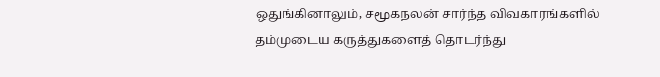ஒதுங்கினாலும், சமூகநலன் சார்ந்த விவகாரங்களில் தம்முடைய கருத்துகளைத் தொடர்ந்து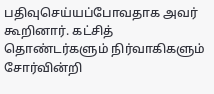பதிவுசெய்யப்போவதாக அவர் கூறினார். கட்சித் தொண்டர்களும் நிர்வாகிகளும் சோர்வின்றி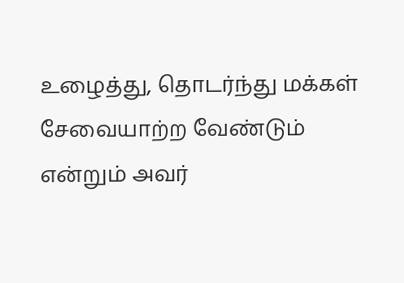உழைத்து, தொடர்ந்து மக்கள் சேவையாற்ற வேண்டும் என்றும் அவர்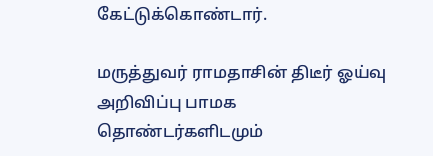கேட்டுக்கொண்டார்.

மருத்துவர் ராமதாசின் திடீர் ஓய்வு அறிவிப்பு பாமக தொண்டர்களிடமும்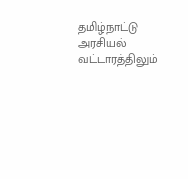தமிழ்நாட்டு அரசியல் வட்டாரத்திலும்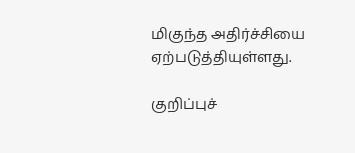மிகுந்த அதிர்ச்சியை ஏற்படுத்தியுள்ளது.

குறிப்புச்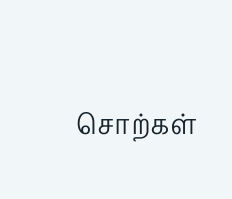சொற்கள்